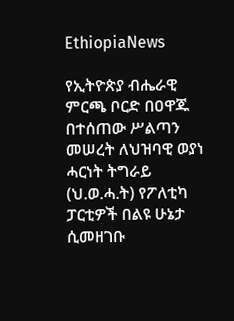EthiopiaNews

የኢትዮጵያ ብሔራዊ ምርጫ ቦርድ በዐዋጁ በተሰጠው ሥልጣን መሠረት ለህዝባዊ ወያነ ሓርነት ትግራይ (ህ.ወ.ሓ.ት) የፖለቲካ ፓርቲዎች በልዩ ሁኔታ ሲመዘገቡ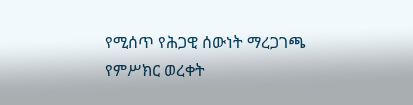የሚሰጥ የሕጋዊ ሰውነት ማረጋገጫ የምሥክር ወረቀት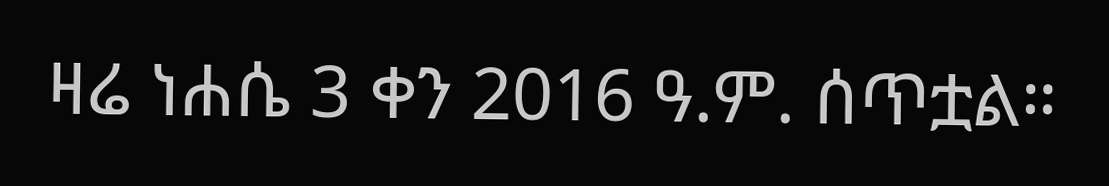ዛሬ ነሐሴ 3 ቀን 2016 ዓ.ም. ሰጥቷል።